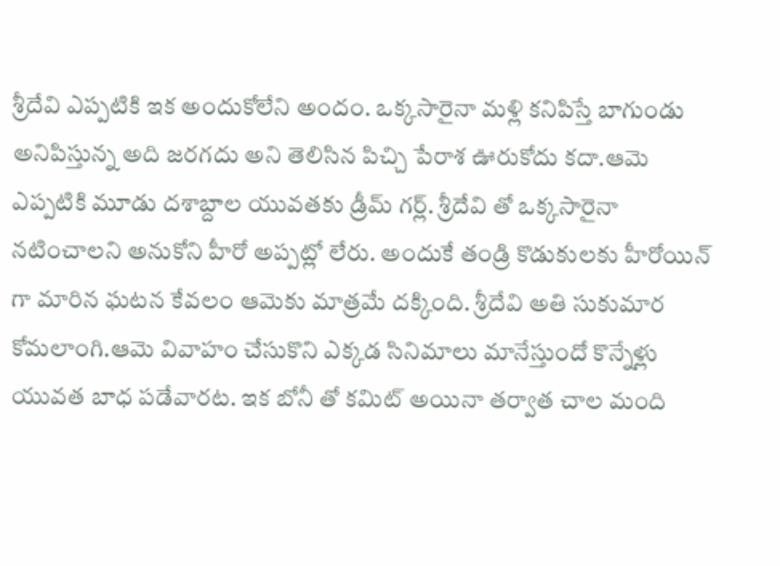శ్రీదేవి ఎప్పటికి ఇక అందుకోలేని అందం. ఒక్కసారైనా మళ్లి కనిపిస్తే బాగుండు అనిపిస్తున్న అది జరగదు అని తెలిసిన పిచ్చి పేరాశ ఊరుకోదు కదా.ఆమె ఎప్పటికి మూడు దశాబ్దాల యువతకు డ్రీమ్ గర్ల్. శ్రీదేవి తో ఒక్కసారైనా నటించాలని అనుకోని హీరో అప్పట్లో లేరు. అందుకే తండ్రి కొడుకులకు హీరోయిన్ గా మారిన ఘటన కేవలం ఆమెకు మాత్రమే దక్కింది. శ్రీదేవి అతి సుకుమార కోమలాంగి.ఆమె వివాహం చేసుకొని ఎక్కడ సినిమాలు మానేస్తుందో కొన్నేళ్లు యువత బాధ పడేవారట. ఇక బోనీ తో కమిట్ అయినా తర్వాత చాల మంది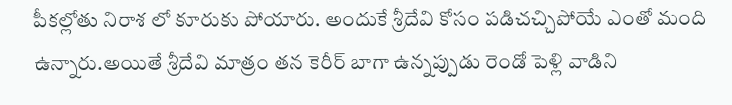పీకల్లోతు నిరాశ లో కూరుకు పోయారు. అందుకే శ్రీదేవి కోసం పడిచచ్చిపోయే ఎంతో మంది ఉన్నారు.అయితే శ్రీదేవి మాత్రం తన కెరీర్ బాగా ఉన్నప్పుడు రెండో పెళ్లి వాడిని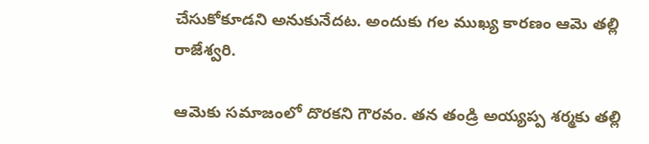చేసుకోకూడని అనుకునేదట. అందుకు గల ముఖ్య కారణం ఆమె తల్లి రాజేశ్వరి.

ఆమెకు సమాజంలో దొరకని గౌరవం. తన తండ్రి అయ్యప్ప శర్మకు తల్లి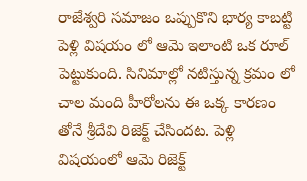రాజేశ్వరి సమాజం ఒప్పుకొని భార్య కాబట్టి పెళ్లి విషయం లో ఆమె ఇలాంటి ఒక రూల్ పెట్టుకుంది. సినిమాల్లో నటిస్తున్న క్రమం లో చాల మంది హీరోలను ఈ ఒక్క కారణం తోనే శ్రీదేవి రిజెక్ట్ చేసిందట. పెళ్లి విషయంలో ఆమె రిజెక్ట్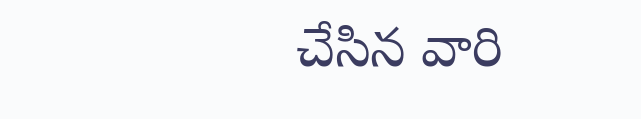చేసిన వారి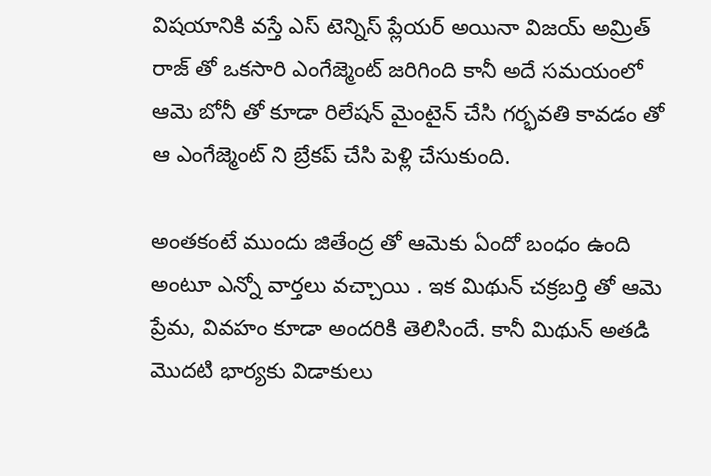విషయానికి వస్తే ఎస్ టెన్నిస్ ప్లేయర్ అయినా విజయ్ అమ్రిత్ రాజ్ తో ఒకసారి ఎంగేజ్మెంట్ జరిగింది కానీ అదే సమయంలో ఆమె బోనీ తో కూడా రిలేషన్ మైంటైన్ చేసి గర్భవతి కావడం తో ఆ ఎంగేజ్మెంట్ ని బ్రేకప్ చేసి పెళ్లి చేసుకుంది.

అంతకంటే ముందు జితేంద్ర తో ఆమెకు ఏందో బంధం ఉంది అంటూ ఎన్నో వార్తలు వచ్చాయి . ఇక మిథున్ చక్రబర్తి తో ఆమె ప్రేమ, వివహం కూడా అందరికి తెలిసిందే. కానీ మిథున్ అతడి మొదటి భార్యకు విడాకులు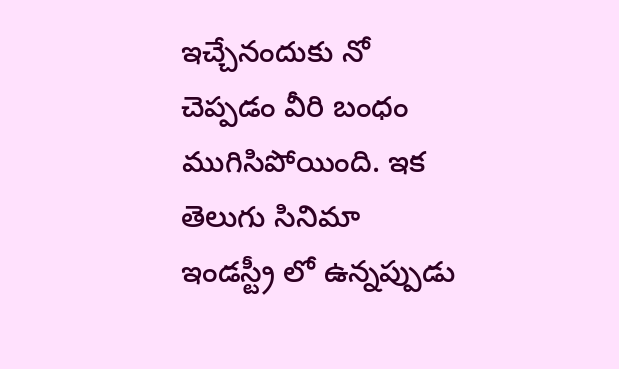ఇచ్చేనందుకు నో చెప్పడం వీరి బంధం ముగిసిపోయింది. ఇక తెలుగు సినిమా ఇండస్ట్రీ లో ఉన్నప్పుడు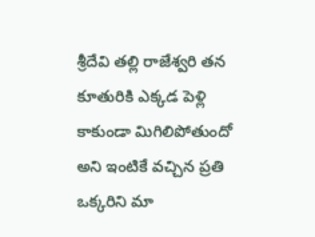శ్రీదేవి తల్లి రాజేశ్వరి తన కూతురికి ఎక్కడ పెళ్లి కాకుండా మిగిలిపోతుందో అని ఇంటికే వచ్చిన ప్రతి ఒక్కరిని మా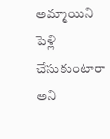అమ్మాయిని పెళ్లి చేసుకుంటారా అని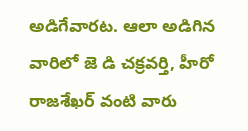అడిగేవారట. ఆలా అడిగిన వారిలో జె డి చక్రవర్తి, హీరో రాజశేఖర్ వంటి వారు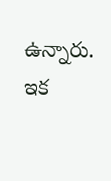ఉన్నారు. ఇక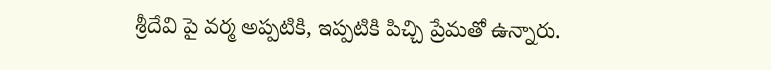శ్రీదేవి పై వర్మ అప్పటికి, ఇప్పటికి పిచ్చి ప్రేమతో ఉన్నారు.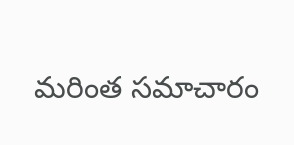మరింత సమాచారం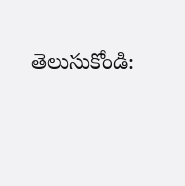తెలుసుకోండి: